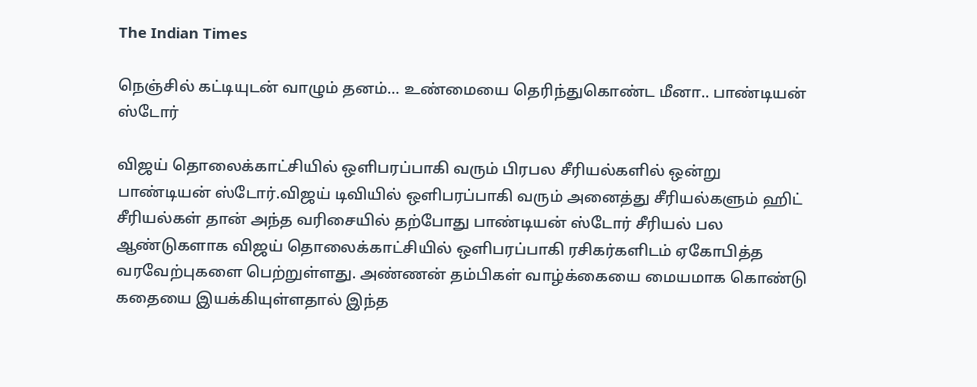The Indian Times

நெஞ்சில் கட்டியுடன் வாழும் தனம்… உண்மையை தெரிந்துகொண்ட மீனா.. பாண்டியன் ஸ்டோர்

விஜய் தொலைக்காட்சியில் ஒளிபரப்பாகி வரும் பிரபல சீரியல்களில் ஒன்று பாண்டியன் ஸ்டோர்.விஜய் டிவியில் ஒளிபரப்பாகி வரும் அனைத்து சீரியல்களும் ஹிட் சீரியல்கள் தான் அந்த வரிசையில் தற்போது பாண்டியன் ஸ்டோர் சீரியல் பல ஆண்டுகளாக விஜய் தொலைக்காட்சியில் ஒளிபரப்பாகி ரசிகர்களிடம் ஏகோபித்த வரவேற்புகளை பெற்றுள்ளது. அண்ணன் தம்பிகள் வாழ்க்கையை மையமாக கொண்டு கதையை இயக்கியுள்ளதால் இந்த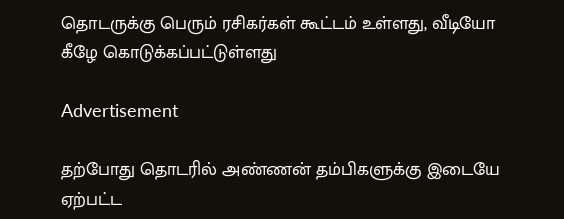தொடருக்கு பெரும் ரசிகர்கள் கூட்டம் உள்ளது, வீடியோ கீழே கொடுக்கப்பட்டுள்ளது

Advertisement

தற்போது தொடரில் அண்ணன் தம்பிகளுக்கு இடையே ஏற்பட்ட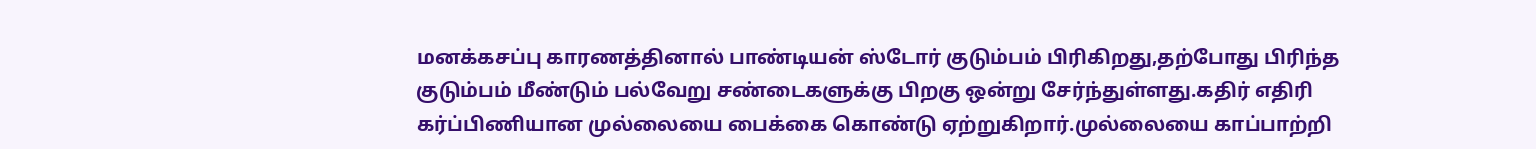மனக்கசப்பு காரணத்தினால் பாண்டியன் ஸ்டோர் குடும்பம் பிரிகிறது,தற்போது பிரிந்த குடும்பம் மீண்டும் பல்வேறு சண்டைகளுக்கு பிறகு ஒன்று சேர்ந்துள்ளது.கதிர் எதிரி கர்ப்பிணியான முல்லையை பைக்கை கொண்டு ஏற்றுகிறார்.முல்லையை காப்பாற்றி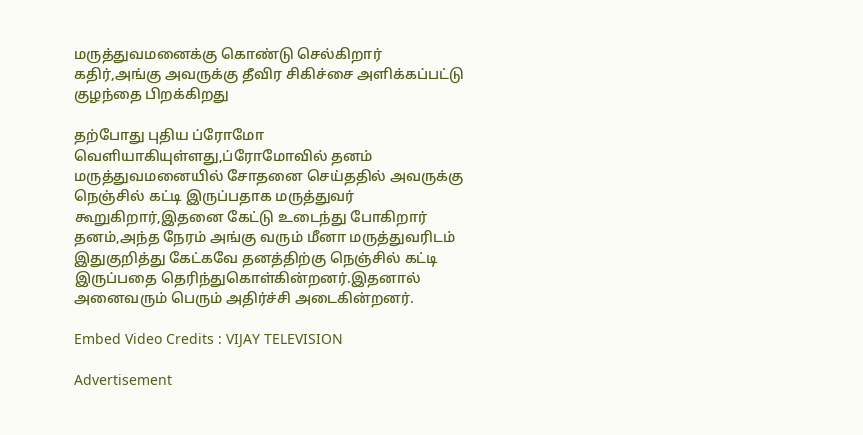மருத்துவமனைக்கு கொண்டு செல்கிறார் கதிர்,அங்கு அவருக்கு தீவிர சிகிச்சை அளிக்கப்பட்டு குழந்தை பிறக்கிறது

தற்போது புதிய ப்ரோமோ வெளியாகியுள்ளது,ப்ரோமோவில் தனம் மருத்துவமனையில் சோதனை செய்ததில் அவருக்கு நெஞ்சில் கட்டி இருப்பதாக மருத்துவர் கூறுகிறார்,இதனை கேட்டு உடைந்து போகிறார் தனம்,அந்த நேரம் அங்கு வரும் மீனா மருத்துவரிடம் இதுகுறித்து கேட்கவே தனத்திற்கு நெஞ்சில் கட்டி இருப்பதை தெரிந்துகொள்கின்றனர்.இதனால் அனைவரும் பெரும் அதிர்ச்சி அடைகின்றனர்.

Embed Video Credits : VIJAY TELEVISION

Advertisement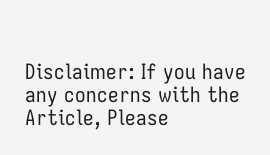Disclaimer: If you have any concerns with the Article, Please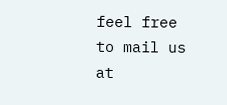feel free to mail us at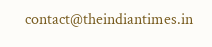contact@theindiantimes.in